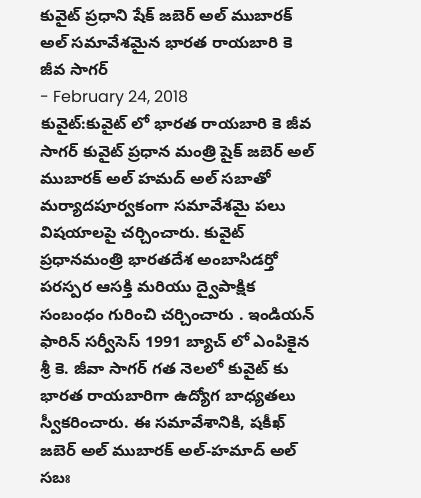కువైట్ ప్రధాని షేక్ జబెర్ అల్ ముబారక్ అల్ సమావేశమైన భారత రాయబారి కె జీవ సాగర్
- February 24, 2018
కువైట్:కువైట్ లో భారత రాయబారి కె జీవ సాగర్ కువైట్ ప్రధాన మంత్రి షైక్ జబెర్ అల్ ముబారక్ అల్ హమద్ అల్ సబాతో మర్యాదపూర్వకంగా సమావేశమై పలు విషయాలపై చర్చించారు. కువైట్ ప్రధానమంత్రి భారతదేశ అంబాసిడర్తో పరస్పర ఆసక్తి మరియు ద్వైపాక్షిక సంబంధం గురించి చర్చించారు . ఇండియన్ ఫారిన్ సర్వీసెస్ 1991 బ్యాచ్ లో ఎంపికైన శ్రీ కె. జీవా సాగర్ గత నెలలో కువైట్ కు భారత రాయబారిగా ఉద్యోగ బాధ్యతలు స్వీకరించారు. ఈ సమావేశానికి, షకీఖ్ జబెర్ అల్ ముబారక్ అల్-హమాద్ అల్ సబః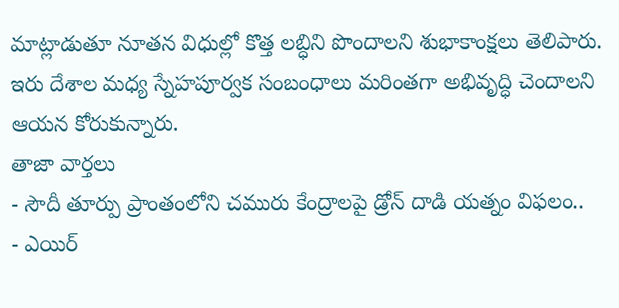మాట్లాడుతూ నూతన విధుల్లో కొత్త లబ్ధిని పొందాలని శుభాకాంక్షలు తెలిపారు. ఇరు దేశాల మధ్య స్నేహపూర్వక సంబంధాలు మరింతగా అభివృద్ధి చెందాలని ఆయన కోరుకున్నారు.
తాజా వార్తలు
- సౌదీ తూర్పు ప్రాంతంలోని చమురు కేంద్రాలపై డ్రోన్ దాడి యత్నం విఫలం..
- ఎయిర్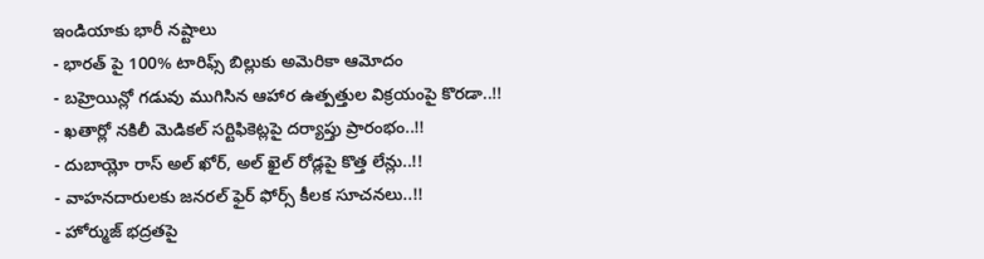ఇండియాకు భారీ నష్టాలు
- భారత్ పై 100% టారిఫ్స్ బిల్లుకు అమెరికా ఆమోదం
- బహ్రెయిన్లో గడువు ముగిసిన ఆహార ఉత్పత్తుల విక్రయంపై కొరడా..!!
- ఖతార్లో నకిలీ మెడికల్ సర్టిఫికెట్లపై దర్యాప్తు ప్రారంభం..!!
- దుబాయ్లో రాస్ అల్ ఖోర్, అల్ ఖైల్ రోడ్లపై కొత్త లేన్లు..!!
- వాహనదారులకు జనరల్ ఫైర్ ఫోర్స్ కీలక సూచనలు..!!
- హోర్ముజ్ భద్రతపై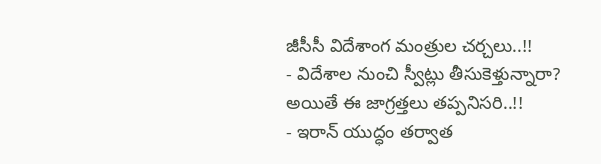జీసీసీ విదేశాంగ మంత్రుల చర్చలు..!!
- విదేశాల నుంచి స్వీట్లు తీసుకెళ్తున్నారా? అయితే ఈ జాగ్రత్తలు తప్పనిసరి..!!
- ఇరాన్ యుద్ధం తర్వాత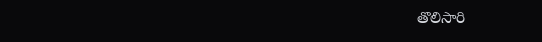తొలిసారి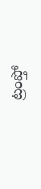ట్రంప్తో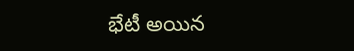భేటీ అయిన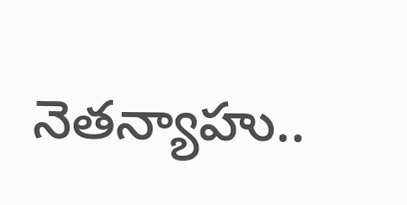నెతన్యాహు..